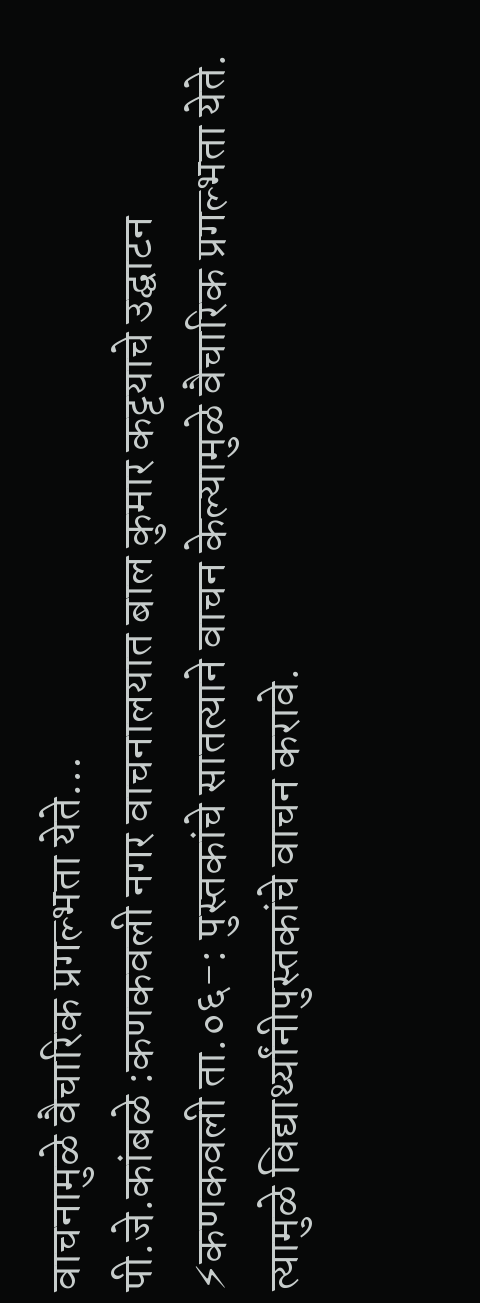वाचनामुळे वैचारिक प्रगल्भता येते…
पी.जे.कांबळे :कणकवली नगर वाचनालयात बाल कुमार कट्टयाचे उद्घाटन ⚡कणकवली ता.०६-: पुस्तकांचे सातत्याने वाचन केल्यामुळे वैचारिक प्रगल्भता येते. त्यामुळे विद्यार्थ्यांनीपुस्तकांचे वाचन करावे.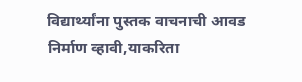विद्यार्थ्यांना पुस्तक वाचनाची आवड निर्माण व्हावी,याकरिता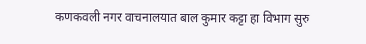कणकवली नगर वाचनालयात बाल कुमार कट्टा हा विभाग सुरु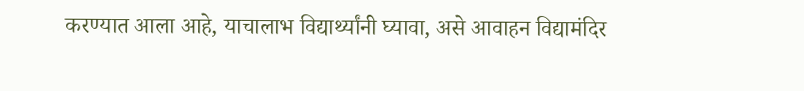करण्यात आला आहे, याचालाभ विद्यार्थ्यांनी घ्यावा, असे आवाहन विद्यामंदिर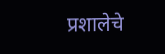प्रशालेचे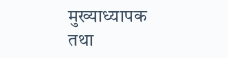मुख्याध्यापक तथा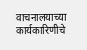वाचनालयाच्या कार्यकारिणीचे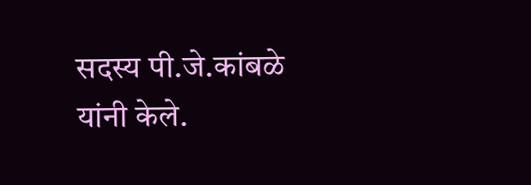सदस्य पी.जे.कांबळे यांनी केले.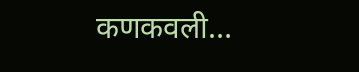कणकवली…